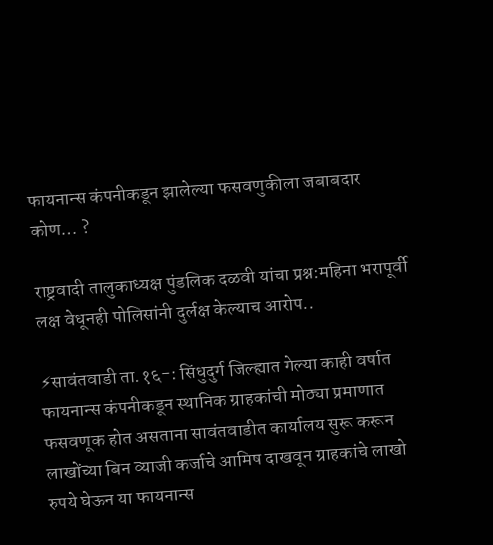फायनान्स कंपनीकडून झालेल्या फसवणुकीला जबाबदार कोण… ?

राष्ट्रवादी तालुकाध्यक्ष पुंडलिक दळवी यांचा प्रश्न:महिना भरापूर्वी लक्ष वेधूनही पोलिसांनी दुर्लक्ष केल्याच आरोप..

⚡सावंतवाडी ता.१६-: सिंधुदुर्ग जिल्ह्यात गेल्या काही वर्षात फायनान्स कंपनीकडून स्थानिक ग्राहकांची मोठ्या प्रमाणात फसवणूक होत असताना सावंतवाडीत कार्यालय सुरू करून लाखोंच्या बिन व्याजी कर्जाचे आमिष दाखवून ग्राहकांचे लाखो रुपये घेऊन या फायनान्स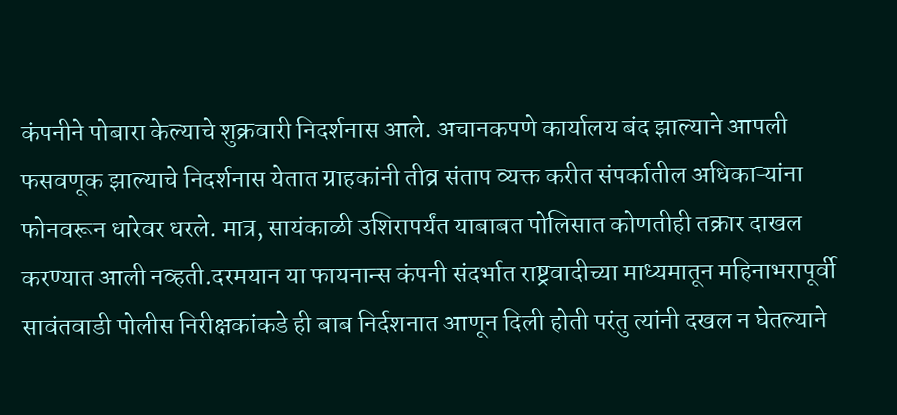कंपनीने पोबारा केल्याचे शुक्रवारी निदर्शनास आले. अचानकपणे कार्यालय बंद झाल्याने आपली फसवणूक झाल्याचे निदर्शनास येतात ग्राहकांनी तीव्र संताप व्यक्त करीत संपर्कातील अधिकाऱ्यांना फोनवरून धारेवर धरले. मात्र, सायंकाळी उशिरापर्यंत याबाबत पोलिसात कोणतीही तक्रार दाखल करण्यात आली नव्हती.दरमयान या फायनान्स कंपनी संदर्भात राष्ट्रवादीच्या माध्यमातून महिनाभरापूर्वी सावंतवाडी पोलीस निरीक्षकांकडे ही बाब निर्दशनात आणून दिली होती परंतु त्यांनी दखल न घेतल्याने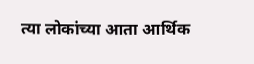त्या लोकांच्या आता आर्थिक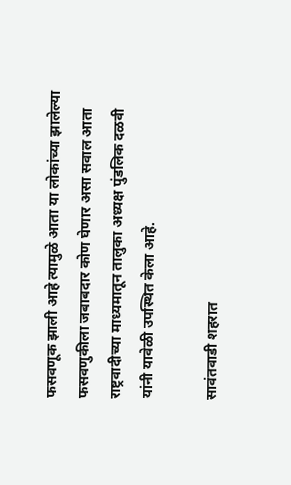फसवणूक झाली आहे त्यामुळे आता या लोकांच्या झालेल्या फसवणुकीला जबाबदार कोण घेणार असा सवाल आता राष्ट्रवादीच्या माध्यमातून तालुका अध्यक्ष पुंडलिक दळवी यांनी यावेळी उपस्थित केला आहे.

सावंतवाडी शहरात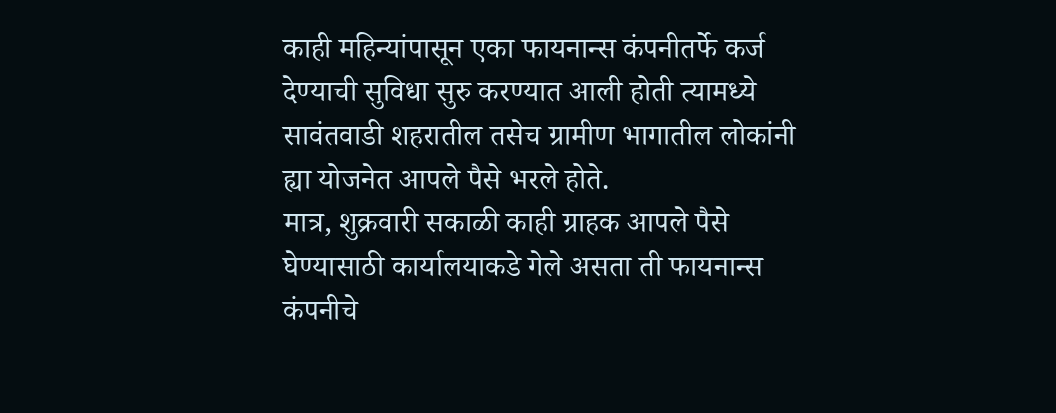काही महिन्यांपासून एका फायनान्स कंपनीतर्फे कर्ज देण्याची सुविधा सुरु करण्यात आली होती त्यामध्ये सावंतवाडी शहरातील तसेच ग्रामीण भागातील लोकांनी ह्या योजनेत आपले पैसे भरले होते.
मात्र, शुक्रवारी सकाळी काही ग्राहक आपले पैसे घेण्यासाठी कार्यालयाकडे गेले असता ती फायनान्स कंपनीचे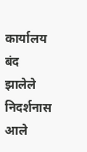कार्यालय बंद झालेले निदर्शनास आले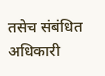तसेच संबंधित अधिकारी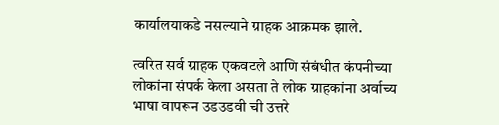कार्यालयाकडे नसल्याने ग्राहक आक्रमक झाले.

त्वरित सर्व ग्राहक एकवटले आणि संबंधीत कंपनीच्या लोकांना संपर्क केला असता ते लोक ग्राहकांना अर्वाच्य भाषा वापरून उडउडवी ची उत्तरे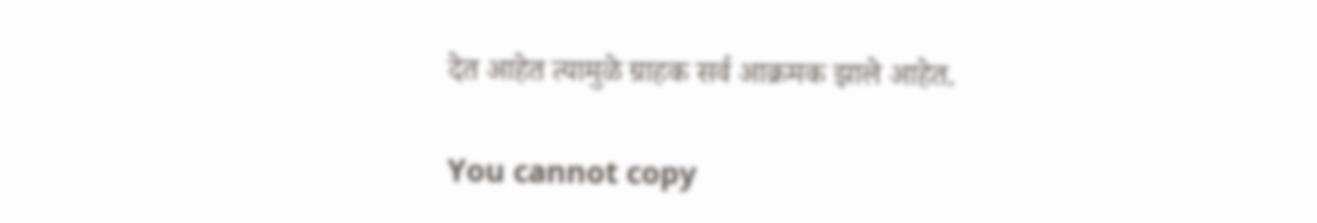देत आहेत त्यामुळे ग्राहक सर्व आक्रमक झाले आहेत.

You cannot copy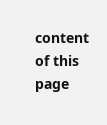content of this page